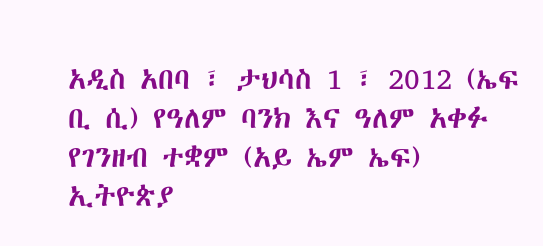አዲስ አበባ ፣ ታህሳስ 1 ፣ 2012 (ኤፍ ቢ ሲ) የዓለም ባንክ እና ዓለም አቀፉ የገንዘብ ተቋም (አይ ኤም ኤፍ) ኢትዮጵያ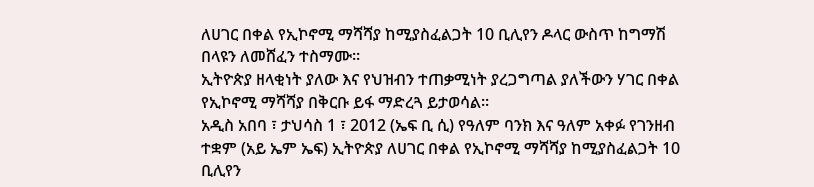ለሀገር በቀል የኢኮኖሚ ማሻሻያ ከሚያስፈልጋት 10 ቢሊየን ዶላር ውስጥ ከግማሽ በላዩን ለመሸፈን ተስማሙ።
ኢትዮጵያ ዘላቂነት ያለው እና የህዝብን ተጠቃሚነት ያረጋግጣል ያለችውን ሃገር በቀል የኢኮኖሚ ማሻሻያ በቅርቡ ይፋ ማድረጓ ይታወሳል።
አዲስ አበባ ፣ ታህሳስ 1 ፣ 2012 (ኤፍ ቢ ሲ) የዓለም ባንክ እና ዓለም አቀፉ የገንዘብ ተቋም (አይ ኤም ኤፍ) ኢትዮጵያ ለሀገር በቀል የኢኮኖሚ ማሻሻያ ከሚያስፈልጋት 10 ቢሊየን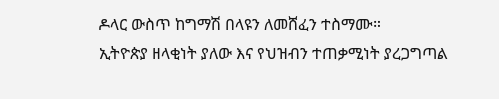ዶላር ውስጥ ከግማሽ በላዩን ለመሸፈን ተስማሙ።
ኢትዮጵያ ዘላቂነት ያለው እና የህዝብን ተጠቃሚነት ያረጋግጣል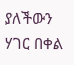ያለችውን ሃገር በቀል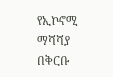የኢኮኖሚ ማሻሻያ በቅርቡ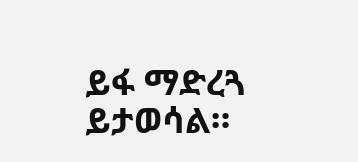ይፋ ማድረጓ ይታወሳል።